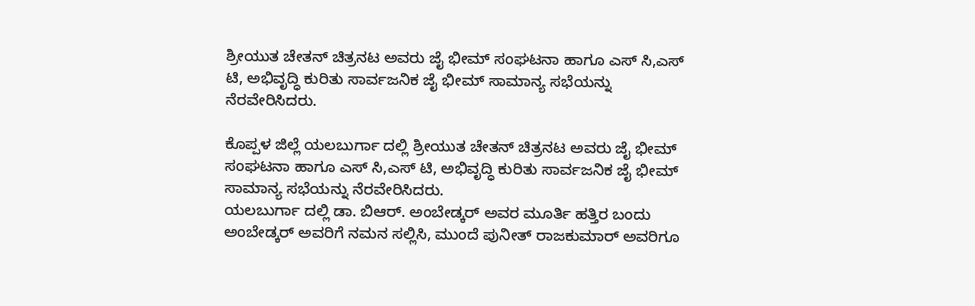ಶ್ರೀಯುತ ಚೇತನ್ ಚಿತ್ರನಟ ಅವರು ಜೈ ಭೀಮ್ ಸಂಘಟನಾ ಹಾಗೂ ಎಸ್ ಸಿ,ಎಸ್ ಟಿ, ಅಭಿವೃದ್ಧಿ ಕುರಿತು ಸಾರ್ವಜನಿಕ ಜೈ ಭೀಮ್ ಸಾಮಾನ್ಯ ಸಭೆಯನ್ನು ನೆರವೇರಿಸಿದರು.

ಕೊಪ್ಪಳ ಜಿಲ್ಲೆ ಯಲಬುರ್ಗಾ ದಲ್ಲಿ ಶ್ರೀಯುತ ಚೇತನ್ ಚಿತ್ರನಟ ಅವರು ಜೈ ಭೀಮ್ ಸಂಘಟನಾ ಹಾಗೂ ಎಸ್ ಸಿ,ಎಸ್ ಟಿ, ಅಭಿವೃದ್ಧಿ ಕುರಿತು ಸಾರ್ವಜನಿಕ ಜೈ ಭೀಮ್ ಸಾಮಾನ್ಯ ಸಭೆಯನ್ನು ನೆರವೇರಿಸಿದರು.
ಯಲಬುರ್ಗಾ ದಲ್ಲಿ ಡಾ. ಬಿಆರ್. ಅಂಬೇಡ್ಕರ್ ಅವರ ಮೂರ್ತಿ ಹತ್ತಿರ ಬಂದು ಅಂಬೇಡ್ಕರ್ ಅವರಿಗೆ ನಮನ ಸಲ್ಲಿಸಿ, ಮುಂದೆ ಪುನೀತ್ ರಾಜಕುಮಾರ್ ಅವರಿಗೂ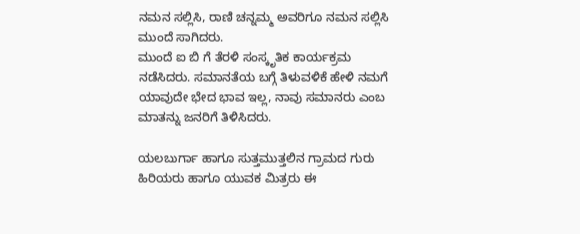ನಮನ ಸಲ್ಲಿಸಿ, ರಾಣಿ ಚನ್ನಮ್ಮ ಅವರಿಗೂ ನಮನ ಸಲ್ಲಿಸಿ ಮುಂದೆ ಸಾಗಿದರು.
ಮುಂದೆ ಐ ಬಿ ಗೆ ತೆರಳಿ ಸಂಸ್ಕೃತಿಕ ಕಾರ್ಯಕ್ರಮ ನಡೆಸಿದರು. ಸಮಾನತೆಯ ಬಗ್ಗೆ ತಿಳುವಳಿಕೆ ಹೇಳಿ ನಮಗೆ ಯಾವುದೇ ಭೇದ ಭಾವ ಇಲ್ಲ, ನಾವು ಸಮಾನರು ಎಂಬ ಮಾತನ್ನು ಜನರಿಗೆ ತಿಳಿಸಿದರು.

ಯಲಬುರ್ಗಾ ಹಾಗೂ ಸುತ್ತಮುತ್ತಲಿನ ಗ್ರಾಮದ ಗುರು ಹಿರಿಯರು ಹಾಗೂ ಯುವಕ ಮಿತ್ರರು ಈ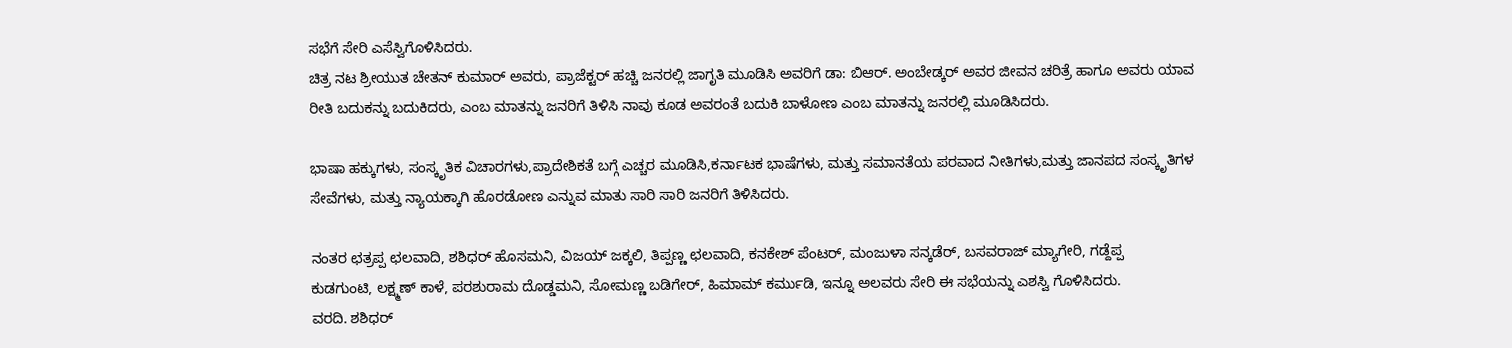ಸಭೆಗೆ ಸೇರಿ ಎಸೆಸ್ವಿಗೊಳಿಸಿದರು.
ಚಿತ್ರ ನಟ ಶ್ರೀಯುತ ಚೇತನ್ ಕುಮಾರ್ ಅವರು, ಪ್ರಾಜೆಕ್ಟರ್ ಹಚ್ಚಿ ಜನರಲ್ಲಿ ಜಾಗೃತಿ ಮೂಡಿಸಿ ಅವರಿಗೆ ಡಾ: ಬಿಆರ್. ಅಂಬೇಡ್ಕರ್ ಅವರ ಜೀವನ ಚರಿತ್ರೆ ಹಾಗೂ ಅವರು ಯಾವ ರೀತಿ ಬದುಕನ್ನು ಬದುಕಿದರು, ಎಂಬ ಮಾತನ್ನು ಜನರಿಗೆ ತಿಳಿಸಿ ನಾವು ಕೂಡ ಅವರಂತೆ ಬದುಕಿ ಬಾಳೋಣ ಎಂಬ ಮಾತನ್ನು ಜನರಲ್ಲಿ ಮೂಡಿಸಿದರು.

ಭಾಷಾ ಹಕ್ಕುಗಳು, ಸಂಸ್ಕೃತಿಕ ವಿಚಾರಗಳು,ಪ್ರಾದೇಶಿಕತೆ ಬಗ್ಗೆ ಎಚ್ಚರ ಮೂಡಿಸಿ,ಕರ್ನಾಟಕ ಭಾಷೆಗಳು, ಮತ್ತು ಸಮಾನತೆಯ ಪರವಾದ ನೀತಿಗಳು,ಮತ್ತು ಜಾನಪದ ಸಂಸ್ಕೃತಿಗಳ ಸೇವೆಗಳು, ಮತ್ತು ನ್ಯಾಯಕ್ಕಾಗಿ ಹೊರಡೋಣ ಎನ್ನುವ ಮಾತು ಸಾರಿ ಸಾರಿ ಜನರಿಗೆ ತಿಳಿಸಿದರು.

ನಂತರ ಛತ್ರಪ್ಪ ಛಲವಾದಿ, ಶಶಿಧರ್ ಹೊಸಮನಿ, ವಿಜಯ್ ಜಕ್ಕಲಿ, ತಿಪ್ಪಣ್ಣ ಛಲವಾದಿ, ಕನಕೇಶ್ ಪೆಂಟರ್, ಮಂಜುಳಾ ಸನ್ಕಡೆರ್, ಬಸವರಾಜ್ ಮ್ಯಾಗೇರಿ, ಗಡ್ದೆಪ್ಪ
ಕುಡಗುಂಟಿ, ಲಕ್ಷ್ಮಣ್ ಕಾಳೆ, ಪರಶುರಾಮ ದೊಡ್ಡಮನಿ, ಸೋಮಣ್ಣ ಬಡಿಗೇರ್, ಹಿಮಾಮ್ ಕರ್ಮುಡಿ, ಇನ್ನೂ ಅಲವರು ಸೇರಿ ಈ ಸಭೆಯನ್ನು ಎಶಸ್ವಿ ಗೊಳಿಸಿದರು.
ವರದಿ. ಶಶಿಧರ್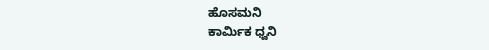ಹೊಸಮನಿ
ಕಾರ್ಮಿಕ ಧ್ವನಿ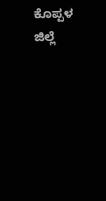ಕೊಪ್ಪಳ ಜಿಲ್ಲೆ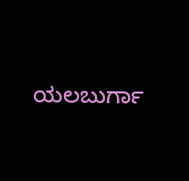ಯಲಬುರ್ಗಾ